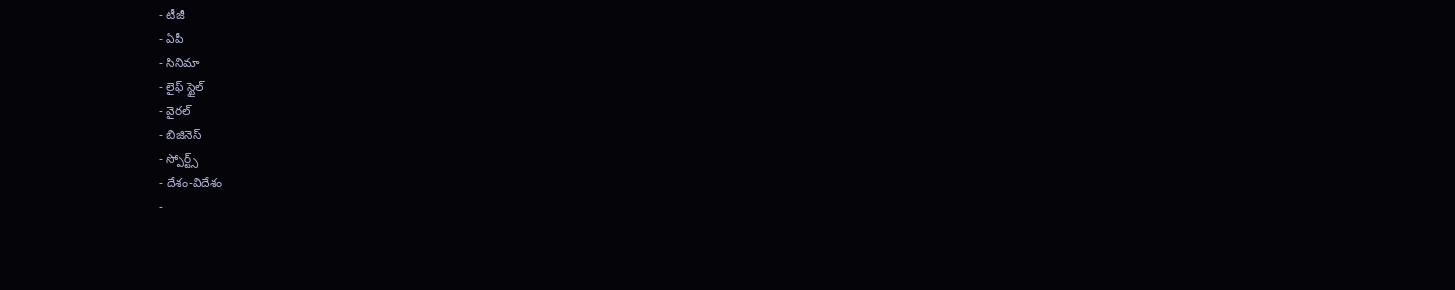- టీజీ
- ఏపీ
- సినిమా
- లైఫ్ స్టైల్
- వైరల్
- బిజినెస్
- స్పోర్ట్స్
- దేశం-విదేశం
-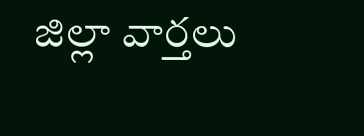జిల్లా వార్తలు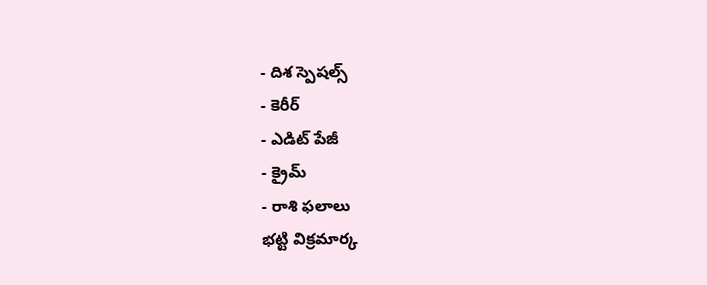- దిశ స్పెషల్స్
- కెరీర్
- ఎడిట్ పేజీ
- క్రైమ్
- రాశి ఫలాలు
భట్టి విక్రమార్క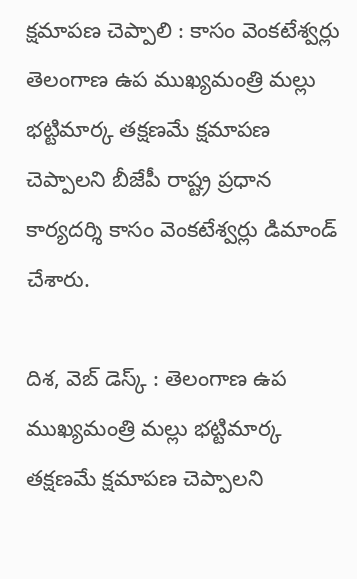క్షమాపణ చెప్పాలి : కాసం వెంకటేశ్వర్లు
తెలంగాణ ఉప ముఖ్యమంత్రి మల్లు భట్టిమార్క తక్షణమే క్షమాపణ చెప్పాలని బీజేపీ రాష్ట్ర ప్రధాన కార్యదర్శి కాసం వెంకటేశ్వర్లు డిమాండ్ చేశారు.

దిశ, వెబ్ డెస్క్ : తెలంగాణ ఉప ముఖ్యమంత్రి మల్లు భట్టిమార్క తక్షణమే క్షమాపణ చెప్పాలని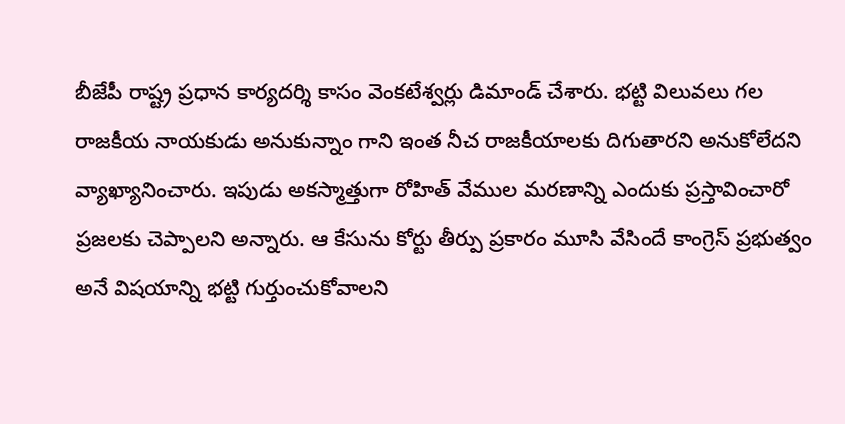బీజేపీ రాష్ట్ర ప్రధాన కార్యదర్శి కాసం వెంకటేశ్వర్లు డిమాండ్ చేశారు. భట్టి విలువలు గల రాజకీయ నాయకుడు అనుకున్నాం గాని ఇంత నీచ రాజకీయాలకు దిగుతారని అనుకోలేదని వ్యాఖ్యానించారు. ఇపుడు అకస్మాత్తుగా రోహిత్ వేముల మరణాన్ని ఎందుకు ప్రస్తావించారో ప్రజలకు చెప్పాలని అన్నారు. ఆ కేసును కోర్టు తీర్పు ప్రకారం మూసి వేసిందే కాంగ్రెస్ ప్రభుత్వం అనే విషయాన్ని భట్టి గుర్తుంచుకోవాలని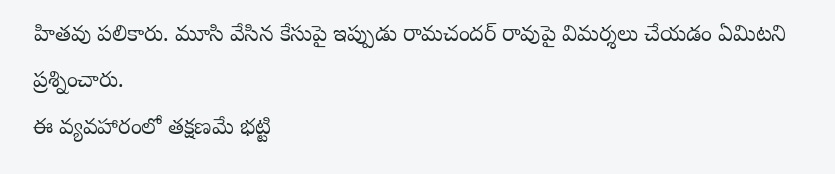హితవు పలికారు. మూసి వేసిన కేసుపై ఇప్పుడు రామచందర్ రావుపై విమర్శలు చేయడం ఏమిటని ప్రశ్నించారు.
ఈ వ్యవహారంలో తక్షణమే భట్టి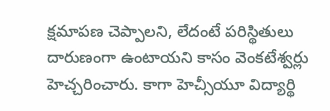క్షమాపణ చెప్పాలని, లేదంటే పరిస్థితులు దారుణంగా ఉంటాయని కాసం వెంకటేశ్వర్లు హెచ్చరించారు. కాగా హెచ్సీయూ విద్యార్థి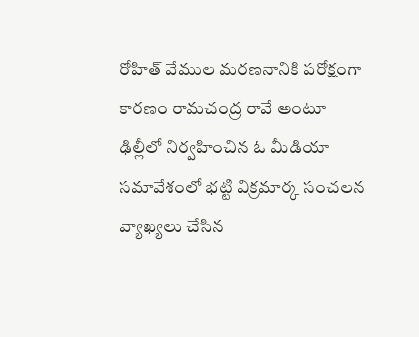రోహిత్ వేముల మరణనానికి పరోక్షంగా కారణం రామచంద్ర రావే అంటూ ఢిల్లీలో నిర్వహించిన ఓ మీడియా సమావేశంలో భట్టి విక్రమార్క సంచలన వ్యాఖ్యలు చేసిన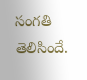సంగతి తెలిసిందే.